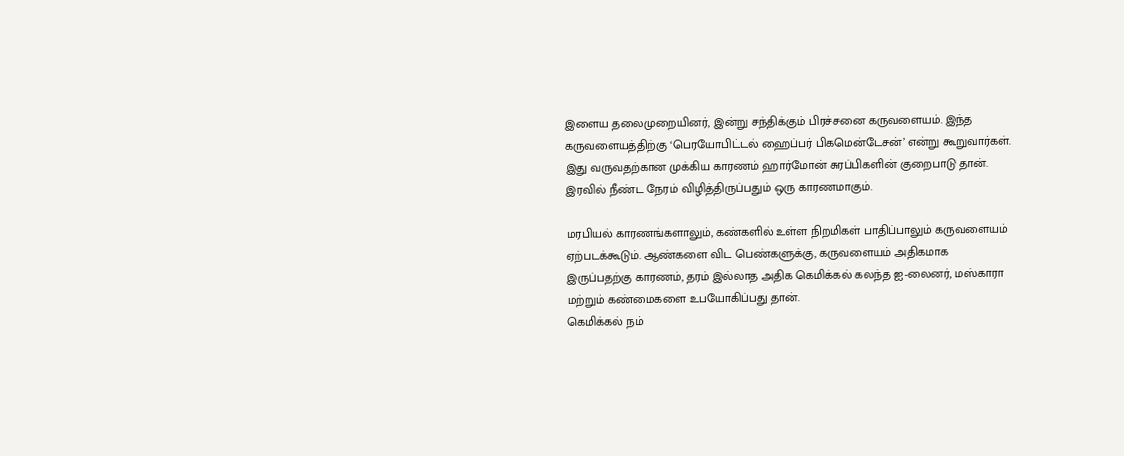இளைய தலைமுறையினர், இன்று சந்திக்கும் பிரச்சனை கருவளையம். இந்த கருவளையத்திற்கு ‘பெரயோபிட்டல் ஹைப்பர் பிகமென்டேசன்’ என்று கூறுவார்கள். இது வருவதற்கான முக்கிய காரணம் ஹார்மோன் சுரப்பிகளின் குறைபாடு தான். இரவில் நீண்ட நேரம் விழித்திருப்பதும் ஒரு காரணமாகும்.

மரபியல் காரணங்களாலும், கண்களில் உள்ள நிறமிகள் பாதிப்பாலும் கருவளையம் ஏற்படக்கூடும். ஆண்களை விட பெண்களுக்கு, கருவளையம் அதிகமாக இருப்பதற்கு காரணம், தரம் இல்லாத அதிக கெமிக்கல் கலந்த ஐ-லைனர், மஸ்காரா மற்றும் கண்மைகளை உபயோகிப்பது தான்.
கெமிக்கல் நம்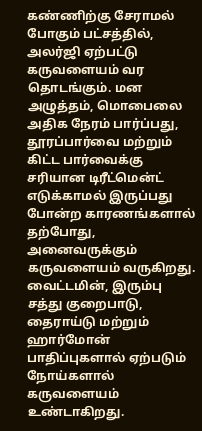கண்ணிற்கு சேராமல் போகும் பட்சத்தில், அலர்ஜி ஏற்பட்டு கருவளையம் வர தொடங்கும். மன அழுத்தம், மொபைலை அதிக நேரம் பார்ப்பது, தூரப்பார்வை மற்றும் கிட்ட பார்வைக்கு சரியான டிரீட்மென்ட் எடுக்காமல் இருப்பது போன்ற காரணங்களால் தற்போது, அனைவருக்கும் கருவளையம் வருகிறது.
வைட்டமின், இரும்பு சத்து குறைபாடு, தைராய்டு மற்றும் ஹார்மோன் பாதிப்புகளால் ஏற்படும் நோய்களால் கருவளையம் உண்டாகிறது.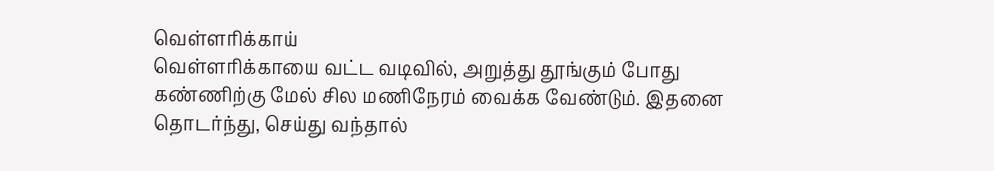வெள்ளரிக்காய்
வெள்ளரிக்காயை வட்ட வடிவில், அறுத்து தூங்கும் போது கண்ணிற்கு மேல் சில மணிநேரம் வைக்க வேண்டும். இதனை தொடர்ந்து, செய்து வந்தால்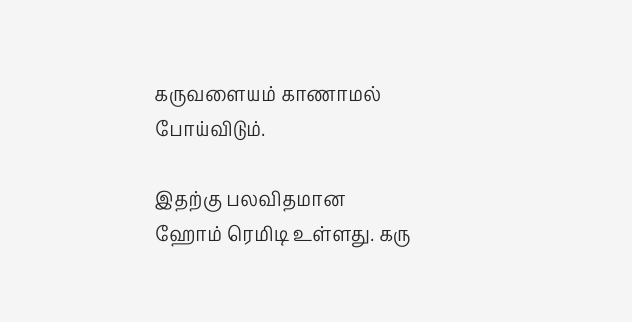கருவளையம் காணாமல் போய்விடும்.

இதற்கு பலவிதமான ஹோம் ரெமிடி உள்ளது. கரு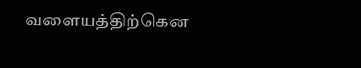வளையத்திற்கென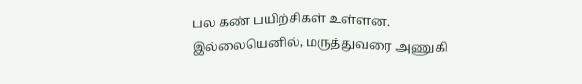பல கண் பயிற்சிகள் உள்ளன. இல்லையெனில், மருத்துவரை அணுகி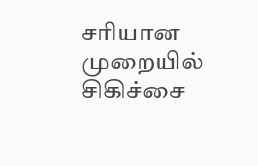சரியான முறையில் சிகிச்சை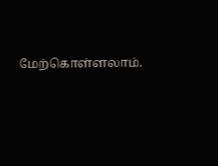மேற்கொள்ளலாம்.